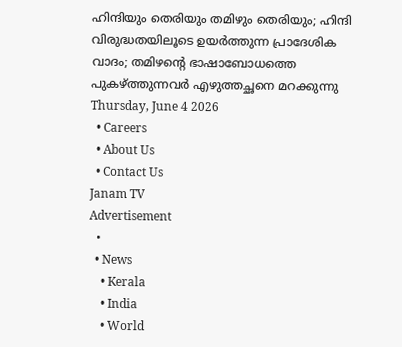ഹിന്ദിയും തെരിയും തമിഴും തെരിയും; ഹിന്ദി വിരുദ്ധതയിലൂടെ ഉയർത്തുന്ന പ്രാദേശിക വാദം; തമിഴന്റെ ഭാഷാബോധത്തെ പുകഴ്ത്തുന്നവർ എഴുത്തച്ഛനെ മറക്കുന്നു
Thursday, June 4 2026
  • Careers
  • About Us
  • Contact Us
Janam TV
Advertisement
  •
  • News
    • Kerala
    • India
    • World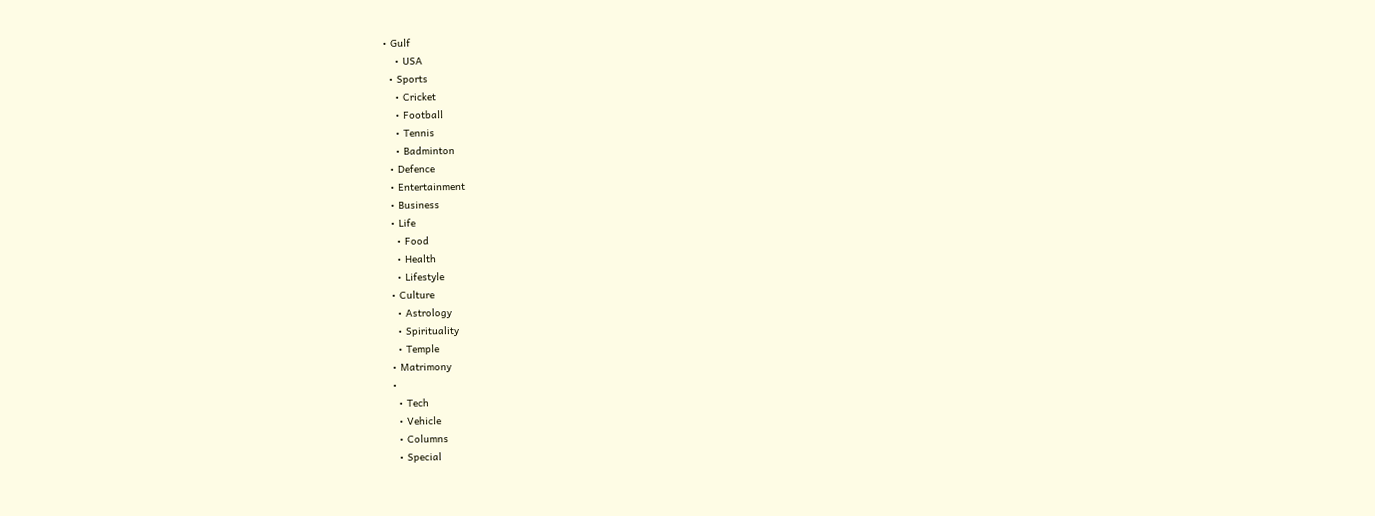• Gulf
    • USA
  • Sports
    • Cricket
    • Football
    • Tennis
    • Badminton
  • Defence
  • Entertainment
  • Business
  • Life
    • Food
    • Health
    • Lifestyle
  • Culture
    • Astrology
    • Spirituality
    • Temple
  • Matrimony
  •
    • Tech
    • Vehicle
    • Columns
    • Special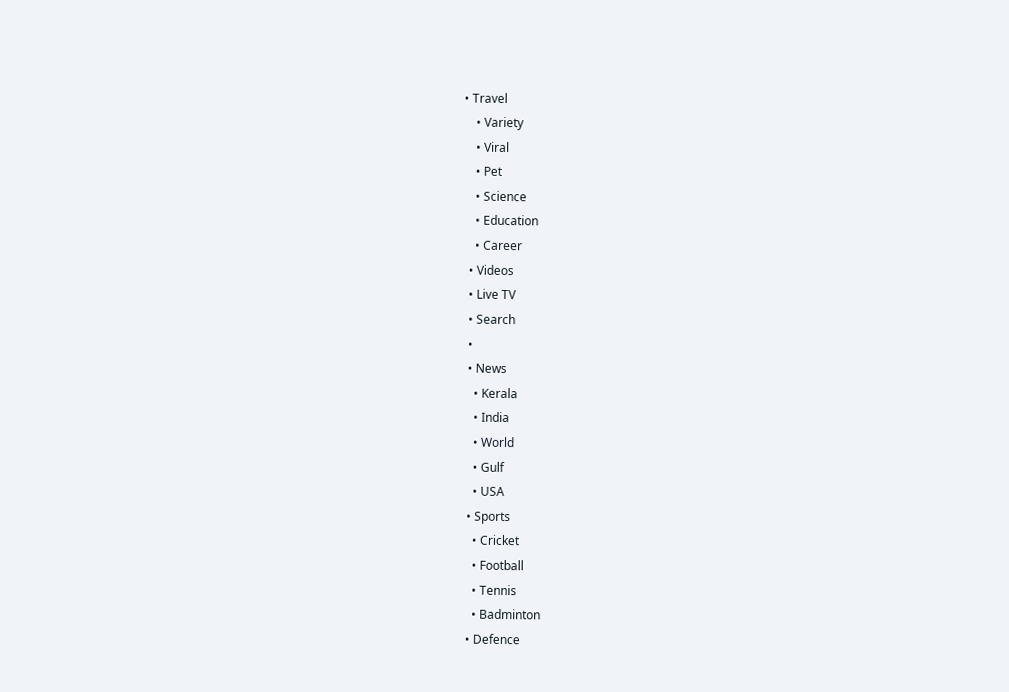• Travel
    • Variety
    • Viral
    • Pet
    • Science
    • Education
    • Career
  • Videos
  • Live TV
  • Search
  •
  • News
    • Kerala
    • India
    • World
    • Gulf
    • USA
  • Sports
    • Cricket
    • Football
    • Tennis
    • Badminton
  • Defence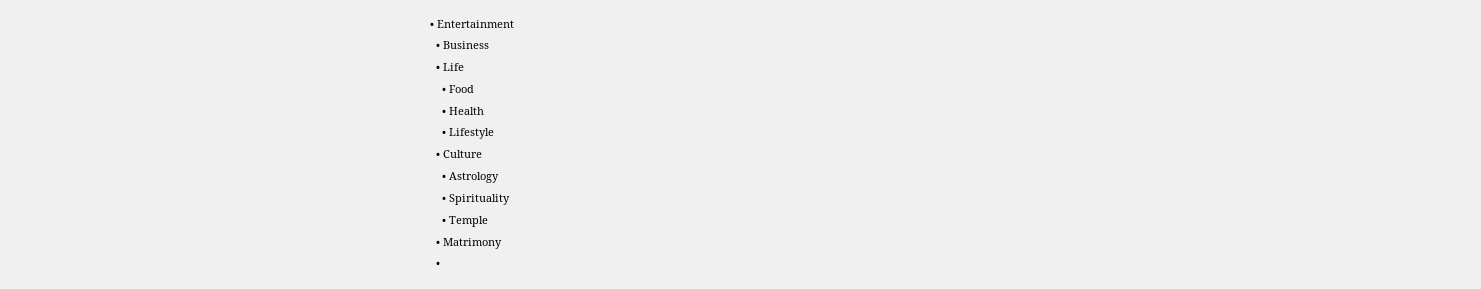• Entertainment
  • Business
  • Life
    • Food
    • Health
    • Lifestyle
  • Culture
    • Astrology
    • Spirituality
    • Temple
  • Matrimony
  •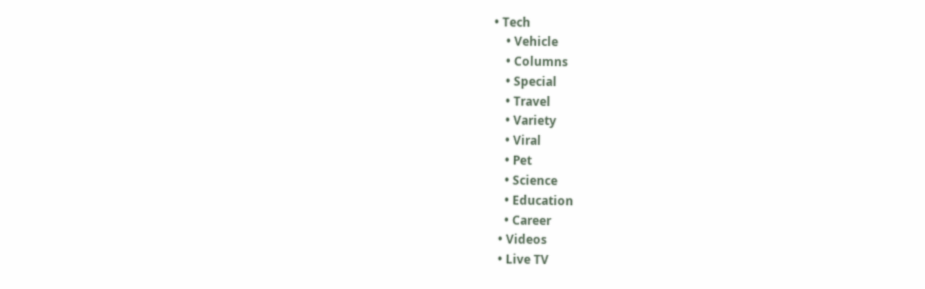• Tech
    • Vehicle
    • Columns
    • Special
    • Travel
    • Variety
    • Viral
    • Pet
    • Science
    • Education
    • Career
  • Videos
  • Live TV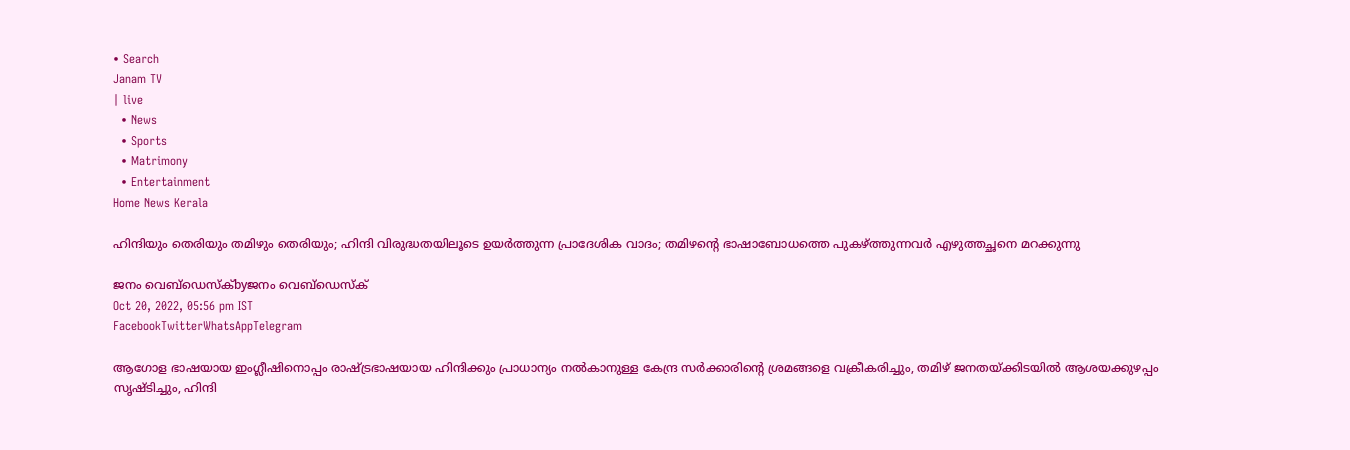• Search
Janam TV
| live
  • News
  • Sports
  • Matrimony
  • Entertainment
Home News Kerala

ഹിന്ദിയും തെരിയും തമിഴും തെരിയും; ഹിന്ദി വിരുദ്ധതയിലൂടെ ഉയർത്തുന്ന പ്രാദേശിക വാദം; തമിഴന്റെ ഭാഷാബോധത്തെ പുകഴ്‌ത്തുന്നവർ എഴുത്തച്ഛനെ മറക്കുന്നു

ജനം വെബ്‌ഡെസ്ക്byജനം വെബ്‌ഡെസ്ക്
Oct 20, 2022, 05:56 pm IST
FacebookTwitterWhatsAppTelegram

ആഗോള ഭാഷയായ ഇംഗ്ലീഷിനൊപ്പം രാഷ്‌ട്രഭാഷയായ ഹിന്ദിക്കും പ്രാധാന്യം നൽകാനുള്ള കേന്ദ്ര സർക്കാരിന്റെ ശ്രമങ്ങളെ വക്രീകരിച്ചും, തമിഴ് ജനതയ്‌ക്കിടയിൽ ആശയക്കുഴപ്പം സൃഷ്ടിച്ചും, ഹിന്ദി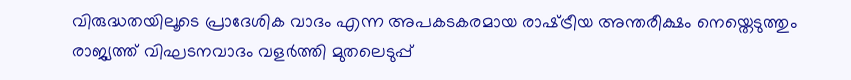വിരുദ്ധതയിലൂടെ പ്രാദേശിക വാദം എന്ന അപകടകരമായ രാഷ്‌ട്രീയ അന്തരീക്ഷം നെയ്തെടുത്തും രാജ്യത്ത് വിഘടനവാദം വളർത്തി മുതലെടുപ്പ്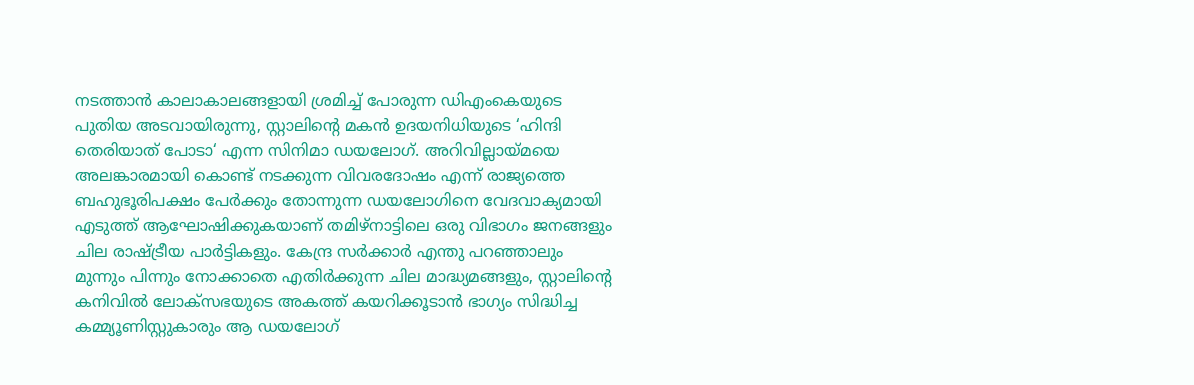നടത്താൻ കാലാകാലങ്ങളായി ശ്രമിച്ച് പോരുന്ന ഡിഎംകെയുടെ പുതിയ അടവായിരുന്നു, സ്റ്റാലിന്റെ മകൻ ഉദയനിധിയുടെ ‘ഹിന്ദി തെരിയാത് പോടാ‘ എന്ന സിനിമാ ഡയലോഗ്. അറിവില്ലായ്മയെ അലങ്കാരമായി കൊണ്ട് നടക്കുന്ന വിവരദോഷം എന്ന് രാജ്യത്തെ ബഹുഭൂരിപക്ഷം പേർക്കും തോന്നുന്ന ഡയലോഗിനെ വേദവാക്യമായി എടുത്ത് ആഘോഷിക്കുകയാണ് തമിഴ്നാട്ടിലെ ഒരു വിഭാഗം ജനങ്ങളും ചില രാഷ്‌ട്രീയ പാർട്ടികളും. കേന്ദ്ര സർക്കാർ എന്തു പറഞ്ഞാലും മുന്നും പിന്നും നോക്കാതെ എതിർക്കുന്ന ചില മാദ്ധ്യമങ്ങളും, സ്റ്റാലിന്റെ കനിവിൽ ലോക്സഭയുടെ അകത്ത് കയറിക്കൂടാൻ ഭാഗ്യം സിദ്ധിച്ച കമ്മ്യൂണിസ്റ്റുകാരും ആ ഡയലോഗ്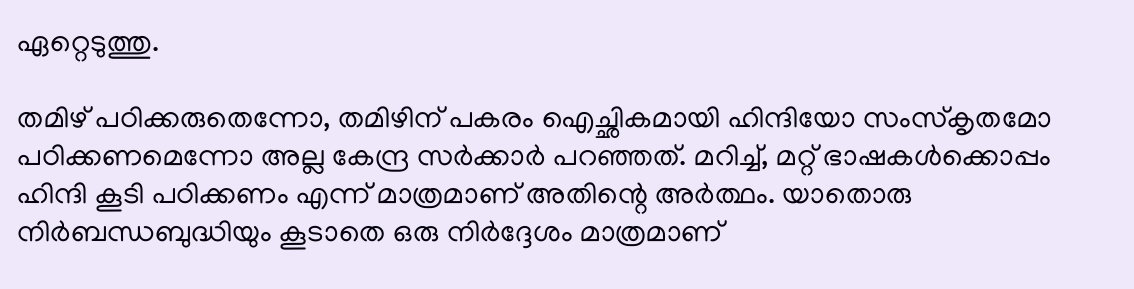ഏറ്റെടുത്തു.

തമിഴ് പഠിക്കരുതെന്നോ, തമിഴിന് പകരം ഐച്ഛികമായി ഹിന്ദിയോ സംസ്കൃതമോ പഠിക്കണമെന്നോ അല്ല കേന്ദ്ര സർക്കാർ പറഞ്ഞത്. മറിച്ച്, മറ്റ് ഭാഷകൾക്കൊപ്പം ഹിന്ദി കൂടി പഠിക്കണം എന്ന് മാത്രമാണ് അതിന്റെ അർത്ഥം. യാതൊരു നിർബന്ധബുദ്ധിയും കൂടാതെ ഒരു നിർദ്ദേശം മാത്രമാണ്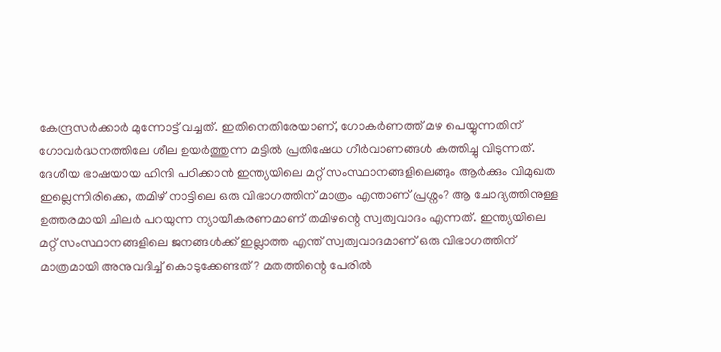കേന്ദ്രസർക്കാർ മുന്നോട്ട് വച്ചത്. ഇതിനെതിരേയാണ്, ഗോകർണത്ത് മഴ പെയ്യുന്നതിന് ഗോവർദ്ധനത്തിലേ ശീല ഉയർത്തുന്ന മട്ടിൽ പ്രതിഷേധ ഗീർവാണങ്ങൾ കത്തിച്ചു വിടുന്നത്. ദേശീയ ഭാഷയായ ഹിന്ദി പഠിക്കാൻ ഇന്ത്യയിലെ മറ്റ് സംസ്ഥാനങ്ങളിലെങ്ങും ആർക്കും വിമുഖത ഇല്ലെന്നിരിക്കെ, തമിഴ് നാട്ടിലെ ഒരു വിഭാഗത്തിന് മാത്രം എന്താണ് പ്രശ്നം? ആ ചോദ്യത്തിനുള്ള ഉത്തരമായി ചിലർ പറയുന്ന ന്യായീകരണമാണ് തമിഴന്റെ സ്വത്വവാദം എന്നത്. ഇന്ത്യയിലെ മറ്റ് സംസ്ഥാനങ്ങളിലെ ജനങ്ങൾക്ക് ഇല്ലാത്ത എന്ത് സ്വത്വവാദമാണ് ഒരു വിഭാഗത്തിന് മാത്രമായി അനുവദിച്ച് കൊടുക്കേണ്ടത്? മതത്തിന്റെ പേരിൽ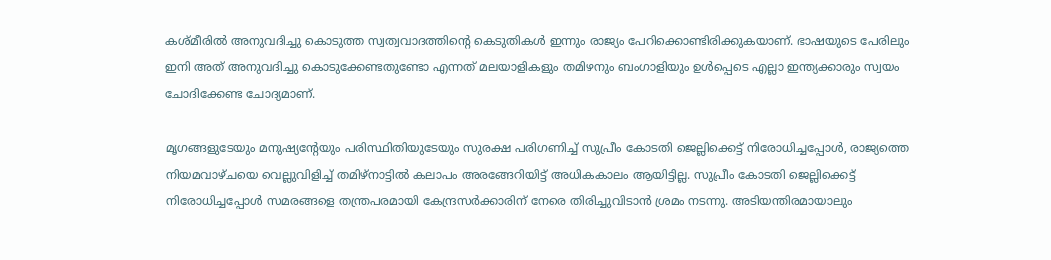കശ്മീരിൽ അനുവദിച്ചു കൊടുത്ത സ്വത്വവാദത്തിന്റെ കെടുതികൾ ഇന്നും രാജ്യം പേറിക്കൊണ്ടിരിക്കുകയാണ്. ഭാഷയുടെ പേരിലും ഇനി അത് അനുവദിച്ചു കൊടുക്കേണ്ടതുണ്ടോ എന്നത് മലയാളികളും തമിഴനും ബംഗാളിയും ഉൾപ്പെടെ എല്ലാ ഇന്ത്യക്കാരും സ്വയം ചോദിക്കേണ്ട ചോദ്യമാണ്.

മൃഗങ്ങളുടേയും മനുഷ്യന്റേയും പരിസ്ഥിതിയുടേയും സുരക്ഷ പരിഗണിച്ച് സുപ്രീം കോടതി ജെല്ലിക്കെട്ട് നിരോധിച്ചപ്പോൾ, രാജ്യത്തെ നിയമവാഴ്ചയെ വെല്ലുവിളിച്ച് തമിഴ്നാട്ടിൽ കലാപം അരങ്ങേറിയിട്ട് അധികകാലം ആയിട്ടില്ല. സുപ്രീം കോടതി ജെല്ലിക്കെട്ട് നിരോധിച്ചപ്പോൾ സമരങ്ങളെ തന്ത്രപരമായി കേന്ദ്രസർക്കാരിന് നേരെ തിരിച്ചുവിടാൻ ശ്രമം നടന്നു. അടിയന്തിരമായാലും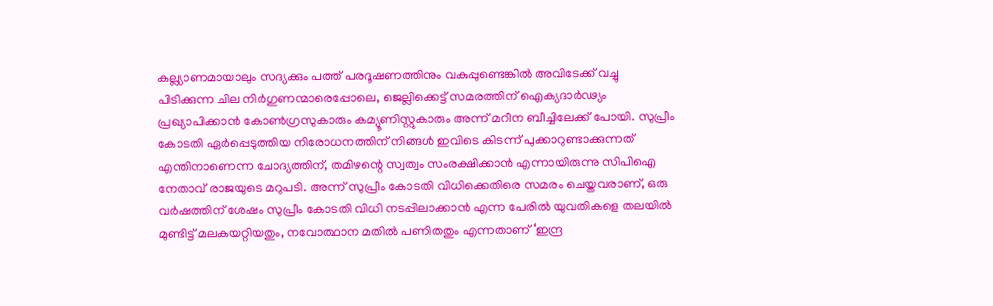കല്ല്യാണമായാലും സദ്യക്കും പത്ത് പരദൂഷണത്തിനും വകുപ്പുണ്ടെങ്കിൽ അവിടേക്ക് വച്ചു പിടിക്കുന്ന ചില നിർഗുണന്മാരെപ്പോലെ, ജെല്ലിക്കെട്ട് സമരത്തിന് ഐക്യദാർഢ്യം പ്രഖ്യാപിക്കാൻ കോൺഗ്രസുകാരും കമ്യൂണിസ്റ്റുകാരും അന്ന് മറീന ബീച്ചിലേക്ക് പോയി. സുപ്രീം കോടതി ഏർപ്പെടുത്തിയ നിരോധനത്തിന് നിങ്ങൾ ഇവിടെ കിടന്ന് പുക്കാറുണ്ടാക്കുന്നത് എന്തിനാണെന്ന ചോദ്യത്തിന്, തമിഴന്റെ സ്വത്വം സംരക്ഷിക്കാൻ എന്നായിരുന്നു സിപിഐ നേതാവ് രാജയുടെ മറുപടി. അന്ന് സുപ്രീം കോടതി വിധിക്കെതിരെ സമരം ചെയ്തവരാണ്, ഒരു വർഷത്തിന് ശേഷം സുപ്രീം കോടതി വിധി നടപ്പിലാക്കാൻ എന്ന പേരിൽ യുവതികളെ തലയിൽ മുണ്ടിട്ട് മലകയറ്റിയതും, നവോത്ഥാന മതിൽ പണിതതും എന്നതാണ് ‘ഇന്ദ്ര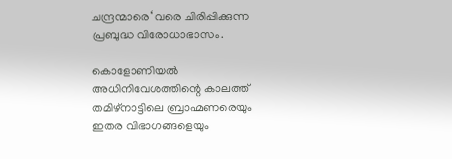ചന്ദ്രന്മാരെ‘ വരെ ചിരിപ്പിക്കുന്ന പ്രബുദ്ധ വിരോധാഭാസം.

കൊളോണിയൽ അധിനിവേശത്തിന്റെ കാലത്ത് തമിഴ്നാട്ടിലെ ബ്രാഹ്മണരെയും ഇതര വിഭാഗങ്ങളെയും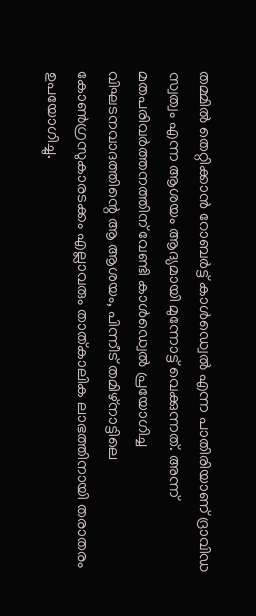തമ്മിൽ തെറ്റിക്കാൻ റോബർട്ട് കാൾഡ്വെൽ എന്ന പാതിരിയാണ് ദ്രാവിഡ സ്വത്വം എന്ന ആശയം ആദ്യമായി മുന്നോട്ട് വെക്കുന്നത്. അന്ന് മതപരിവർത്തനത്തിന് വേണ്ടി കാൾഡ്വെൽ പ്രയോഗിച്ച വിഘടനവാദത്തിന്റെ ആ ആശയം, പിന്നീട് തമിഴ്നാട്ടിലെ കോൺഗ്രസുകാരടക്കം എല്ലാവരും താത്കാലിക ലാഭത്തിനായി തരാതരം ഉപയോഗിച്ചു.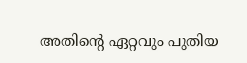അതിന്റെ ഏറ്റവും പുതിയ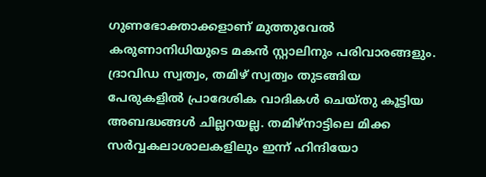ഗുണഭോക്താക്കളാണ് മുത്തുവേൽ കരുണാനിധിയുടെ മകൻ സ്റ്റാലിനും പരിവാരങ്ങളും. ദ്രാവിഡ സ്വത്വം, തമിഴ് സ്വത്വം തുടങ്ങിയ പേരുകളിൽ പ്രാദേശിക വാദികൾ ചെയ്തു കൂട്ടിയ അബദ്ധങ്ങൾ ചില്ലറയല്ല. തമിഴ്നാട്ടിലെ മിക്ക സർവ്വകലാശാലകളിലും ഇന്ന് ഹിന്ദിയോ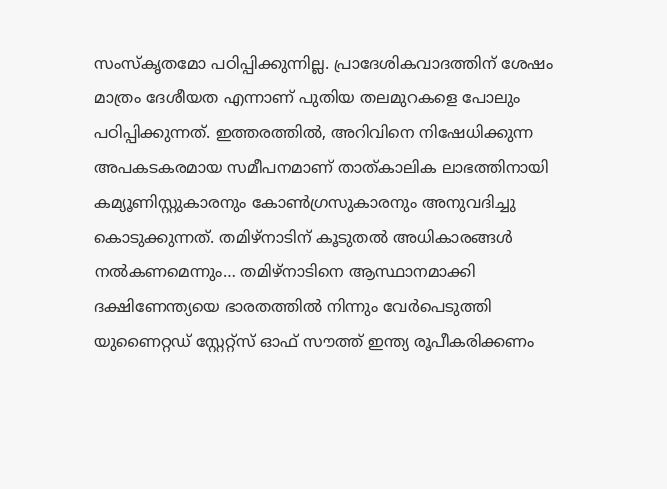സംസ്കൃതമോ പഠിപ്പിക്കുന്നില്ല. പ്രാദേശികവാദത്തിന് ശേഷം മാത്രം ദേശീയത എന്നാണ് പുതിയ തലമുറകളെ പോലും പഠിപ്പിക്കുന്നത്. ഇത്തരത്തിൽ, അറിവിനെ നിഷേധിക്കുന്ന അപകടകരമായ സമീപനമാണ് താത്കാലിക ലാഭത്തിനായി കമ്യൂണിസ്റ്റുകാരനും കോൺഗ്രസുകാരനും അനുവദിച്ചു കൊടുക്കുന്നത്. തമിഴ്നാടിന് കൂടുതൽ അധികാരങ്ങൾ നൽകണമെന്നും… തമിഴ്നാടിനെ ആസ്ഥാനമാക്കി ദക്ഷിണേന്ത്യയെ ഭാരതത്തിൽ നിന്നും വേർപെടുത്തി യുണൈറ്റഡ് സ്റ്റേറ്റ്സ് ഓഫ് സൗത്ത് ഇന്ത്യ രൂപീകരിക്കണം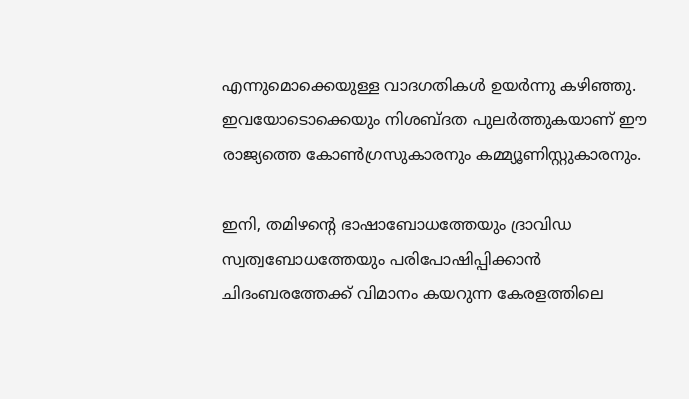എന്നുമൊക്കെയുള്ള വാദഗതികൾ ഉയർന്നു കഴിഞ്ഞു. ഇവയോടൊക്കെയും നിശബ്ദത പുലർത്തുകയാണ് ഈ രാജ്യത്തെ കോൺഗ്രസുകാരനും കമ്മ്യൂണിസ്റ്റുകാരനും.

ഇനി, തമിഴന്റെ ഭാഷാബോധത്തേയും ദ്രാവിഡ സ്വത്വബോധത്തേയും പരിപോഷിപ്പിക്കാൻ ചിദംബരത്തേക്ക് വിമാനം കയറുന്ന കേരളത്തിലെ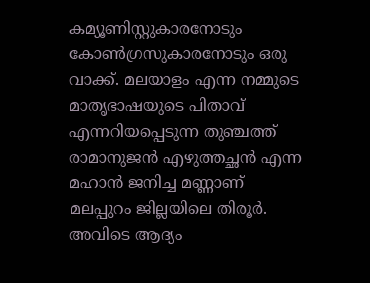കമ്യൂണിസ്റ്റുകാരനോടും കോൺഗ്രസുകാരനോടും ഒരു വാക്ക്. മലയാളം എന്ന നമ്മുടെ മാതൃഭാഷയുടെ പിതാവ് എന്നറിയപ്പെടുന്ന തുഞ്ചത്ത് രാമാനുജൻ എഴുത്തച്ഛൻ എന്ന മഹാൻ ജനിച്ച മണ്ണാണ് മലപ്പുറം ജില്ലയിലെ തിരൂർ. അവിടെ ആദ്യം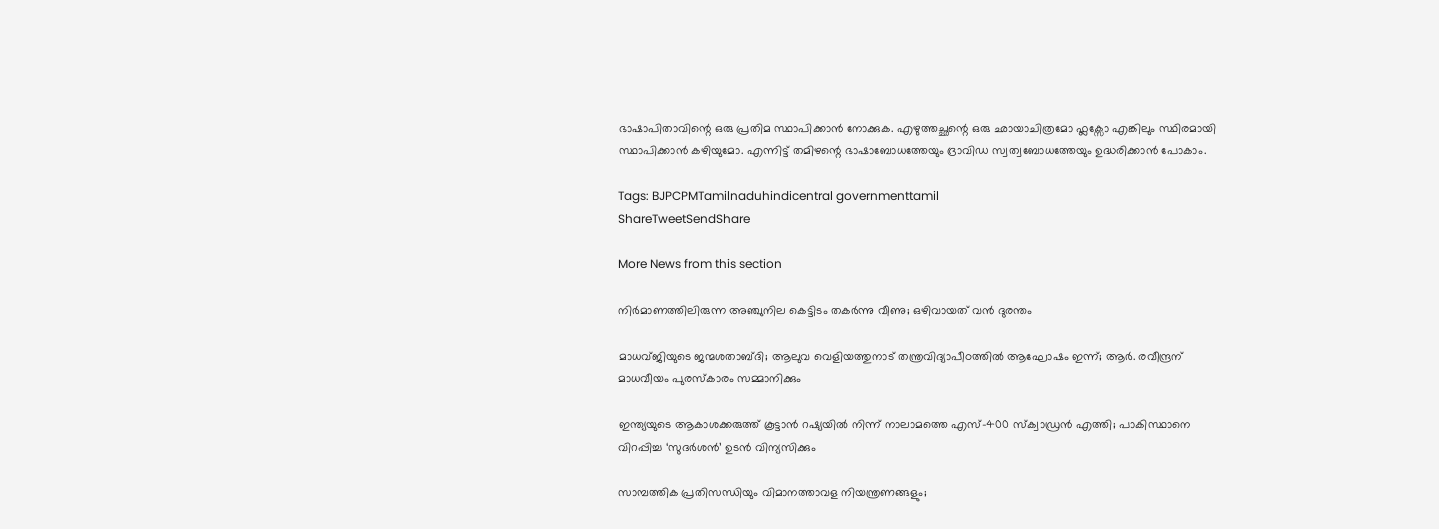ഭാഷാപിതാവിന്റെ ഒരു പ്രതിമ സ്ഥാപിക്കാൻ നോക്കുക. എഴുത്തച്ഛന്റെ ഒരു ഛായാചിത്രമോ ഫ്ലക്സോ എങ്കിലും സ്ഥിരമായി സ്ഥാപിക്കാൻ കഴിയുമോ. എന്നിട്ട് തമിഴന്റെ ഭാഷാബോധത്തേയും ദ്രാവിഡ സ്വത്വബോധത്തേയും ഉദ്ധരിക്കാൻ പോകാം.

Tags: BJPCPMTamilnaduhindicentral governmenttamil
ShareTweetSendShare

More News from this section

നിർമാണത്തിലിരുന്ന അഞ്ചുനില കെട്ടിടം തകർന്നു വീണു; ഒഴിവായത് വൻ ദുരന്തം

മാധവ്ജിയുടെ ജന്മശതാബ്ദി; ആലുവ വെളിയത്തുനാട് തന്ത്രവിദ്യാപീഠത്തില്‍ ആഘോഷം ഇന്ന്; ആര്‍. രവീന്ദ്രന് മാധവീയം പുരസ്‌കാരം സമ്മാനിക്കും

ഇന്ത്യയുടെ ആകാശക്കരുത്ത് കൂട്ടാന്‍ റഷ്യയില്‍ നിന്ന് നാലാമത്തെ എസ്-400 സ്‌ക്വാഡ്രന്‍ എത്തി; പാകിസ്ഥാനെ വിറപ്പിച്ച ‘സുദര്‍ശന്‍’ ഉടന്‍ വിന്യസിക്കും

സാമ്പത്തിക പ്രതിസന്ധിയും വിമാനത്താവള നിയന്ത്രണങ്ങളും;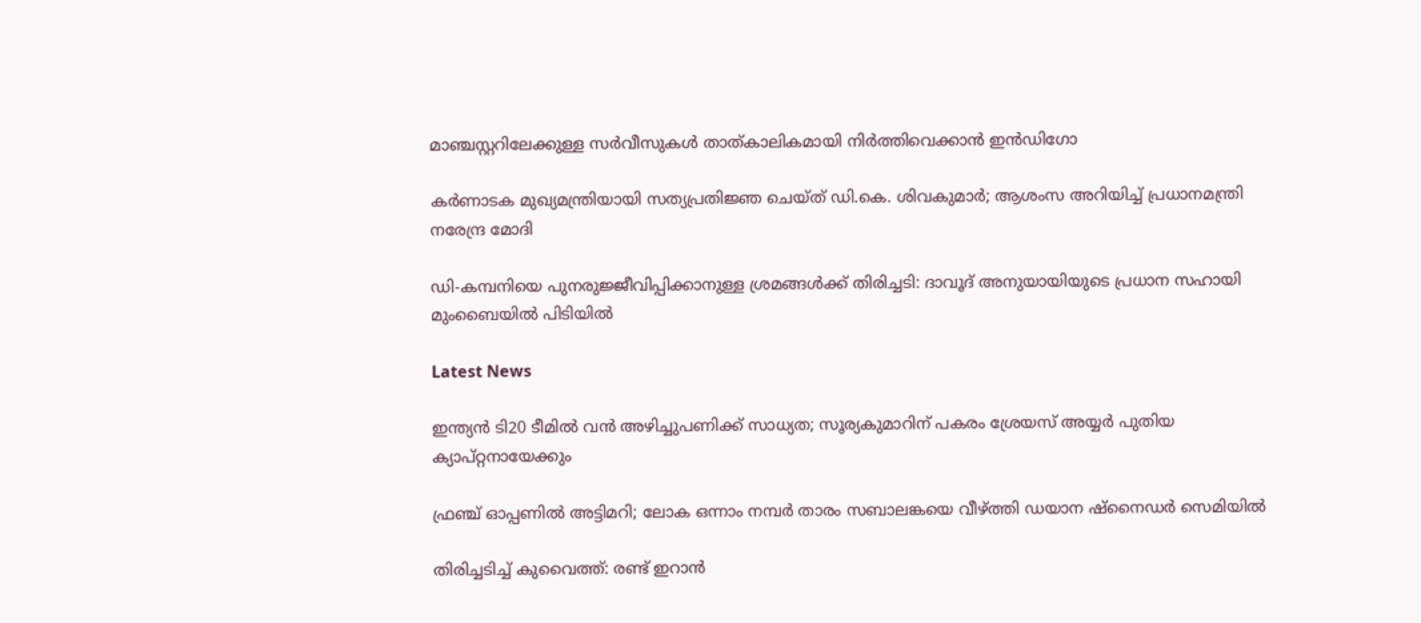മാഞ്ചസ്റ്ററിലേക്കുള്ള സര്‍വീസുകള്‍ താത്കാലികമായി നിര്‍ത്തിവെക്കാന്‍ ഇന്‍ഡിഗോ

കര്‍ണാടക മുഖ്യമന്ത്രിയായി സത്യപ്രതിജ്ഞ ചെയ്ത് ഡി.കെ. ശിവകുമാര്‍; ആശംസ അറിയിച്ച് പ്രധാനമന്ത്രി നരേന്ദ്ര മോദി

ഡി-കമ്പനിയെ പുനരുജ്ജീവിപ്പിക്കാനുള്ള ശ്രമങ്ങള്‍ക്ക് തിരിച്ചടി: ദാവൂദ് അനുയായിയുടെ പ്രധാന സഹായി മുംബൈയില്‍ പിടിയില്‍

Latest News

ഇന്ത്യന്‍ ടി20 ടീമില്‍ വന്‍ അഴിച്ചുപണിക്ക് സാധ്യത; സൂര്യകുമാറിന് പകരം ശ്രേയസ് അയ്യര്‍ പുതിയ ക്യാപ്റ്റനായേക്കും

ഫ്രഞ്ച് ഓപ്പണില്‍ അട്ടിമറി; ലോക ഒന്നാം നമ്പര്‍ താരം സബാലങ്കയെ വീഴ്‌ത്തി ഡയാന ഷ്‌നൈഡര്‍ സെമിയില്‍

തിരിച്ചടിച്ച് കുവൈത്ത്: രണ്ട് ഇറാന്‍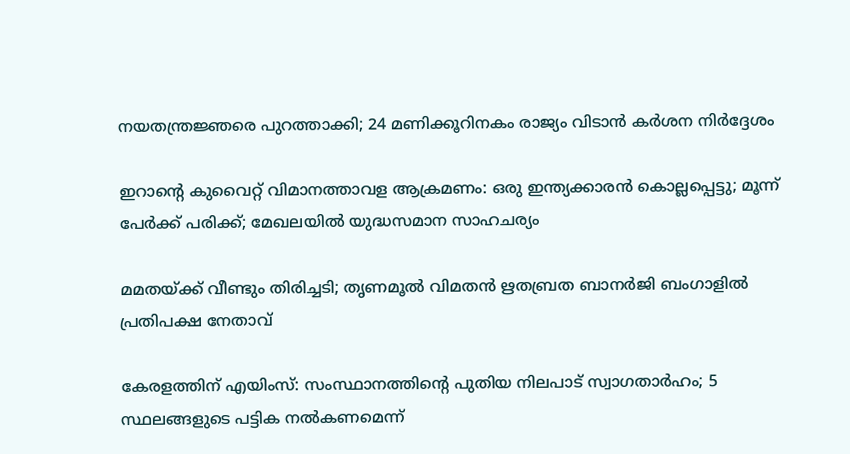നയതന്ത്രജ്ഞരെ പുറത്താക്കി; 24 മണിക്കൂറിനകം രാജ്യം വിടാന്‍ കര്‍ശന നിര്‍ദ്ദേശം

ഇറാന്റെ കുവൈറ്റ് വിമാനത്താവള ആക്രമണം: ഒരു ഇന്ത്യക്കാരന്‍ കൊല്ലപ്പെട്ടു; മൂന്ന് പേര്‍ക്ക് പരിക്ക്; മേഖലയില്‍ യുദ്ധസമാന സാഹചര്യം

മമതയ്‌ക്ക് വീണ്ടും തിരിച്ചടി; തൃണമൂല്‍ വിമതന്‍ ഋതബ്രത ബാനര്‍ജി ബംഗാളില്‍ പ്രതിപക്ഷ നേതാവ്

കേരളത്തിന് എയിംസ്: സംസ്ഥാനത്തിന്റെ പുതിയ നിലപാട് സ്വാഗതാര്‍ഹം; 5 സ്ഥലങ്ങളുടെ പട്ടിക നല്‍കണമെന്ന്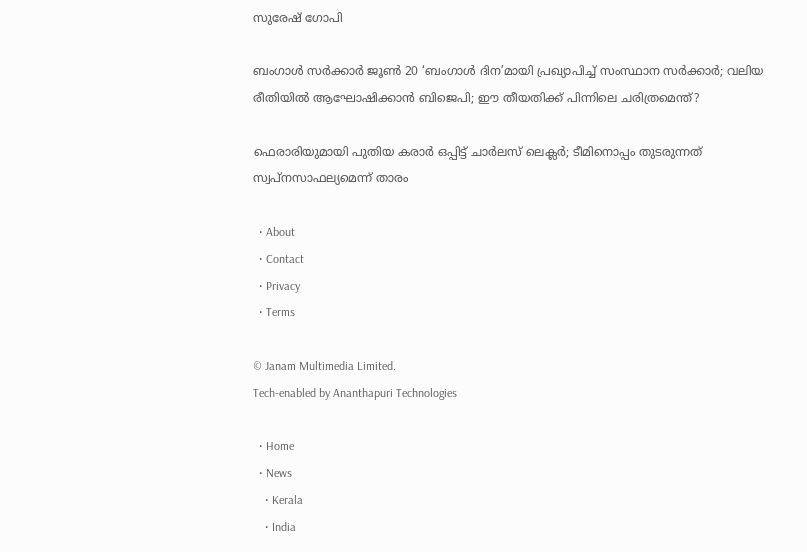സുരേഷ് ഗോപി

ബംഗാള്‍ സര്‍ക്കാര്‍ ജൂണ്‍ 20 ‘ബംഗാള്‍ ദിന’മായി പ്രഖ്യാപിച്ച് സംസ്ഥാന സര്‍ക്കാര്‍; വലിയ രീതിയില്‍ ആഘോഷിക്കാന്‍ ബിജെപി; ഈ തീയതിക്ക് പിന്നിലെ ചരിത്രമെന്ത്?

ഫെരാരിയുമായി പുതിയ കരാര്‍ ഒപ്പിട്ട് ചാര്‍ലസ് ലെക്ലര്‍; ടീമിനൊപ്പം തുടരുന്നത് സ്വപ്‌നസാഫല്യമെന്ന് താരം

  • About
  • Contact
  • Privacy
  • Terms

© Janam Multimedia Limited.
Tech-enabled by Ananthapuri Technologies

  • Home
  • News
    • Kerala
    • India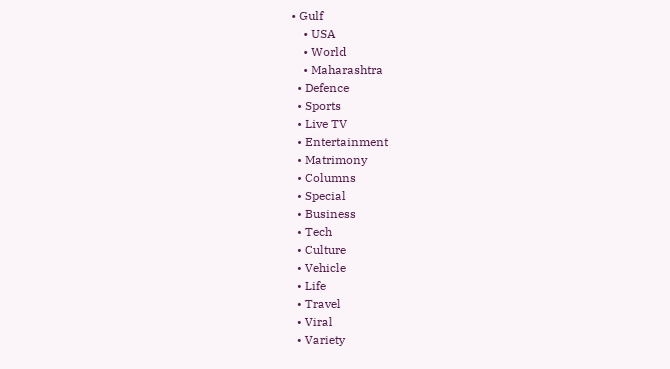• Gulf
    • USA
    • World
    • Maharashtra
  • Defence
  • Sports
  • Live TV
  • Entertainment
  • Matrimony
  • Columns
  • Special
  • Business
  • Tech
  • Culture
  • Vehicle
  • Life
  • Travel
  • Viral
  • Variety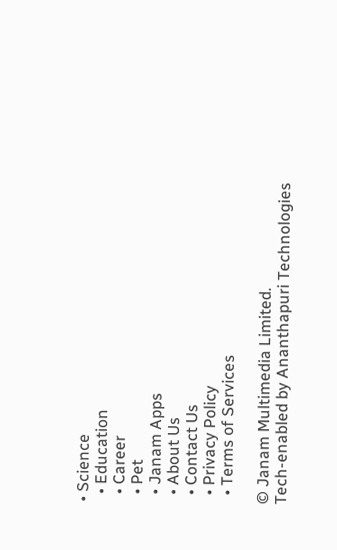• Science
  • Education
  • Career
  • Pet
  • Janam Apps
  • About Us
  • Contact Us
  • Privacy Policy
  • Terms of Services

© Janam Multimedia Limited.
Tech-enabled by Ananthapuri Technologies